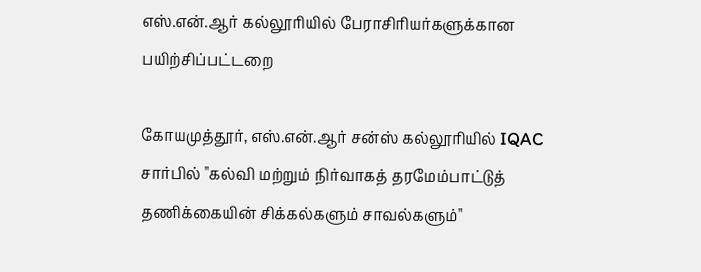எஸ்.என்.ஆர் கல்லூரியில் பேராசிரியர்களுக்கான பயிற்சிப்பட்டறை

கோயமுத்தூர், எஸ்.என்.ஆர் சன்ஸ் கல்லூரியில் IQAC சார்பில் "கல்வி மற்றும் நிர்வாகத் தரமேம்பாட்டுத் தணிக்கையின் சிக்கல்களும் சாவல்களும்"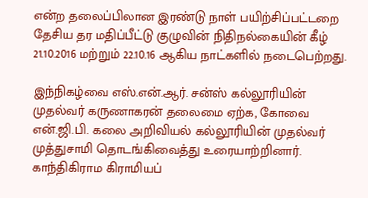என்ற தலைப்பிலான இரண்டு நாள் பயிற்சிப்பட்டறை தேசிய தர மதிப்பீட்டு குழுவின் நிதிநல்கையின் கீழ் 21.10.2016 மற்றும் 22.10.16 ஆகிய நாட்களில் நடைபெற்றது.

இந்நிகழ்வை எஸ்.என்.ஆர். சன்ஸ் கல்லூரியின் முதல்வர் கருணாகரன் தலைமை ஏற்க, கோவை என்.ஜி.பி. கலை அறிவியல் கல்லூரியின் முதல்வர் முத்துசாமி தொடங்கிவைத்து உரையாற்றினார். காந்திகிராம கிராமியப்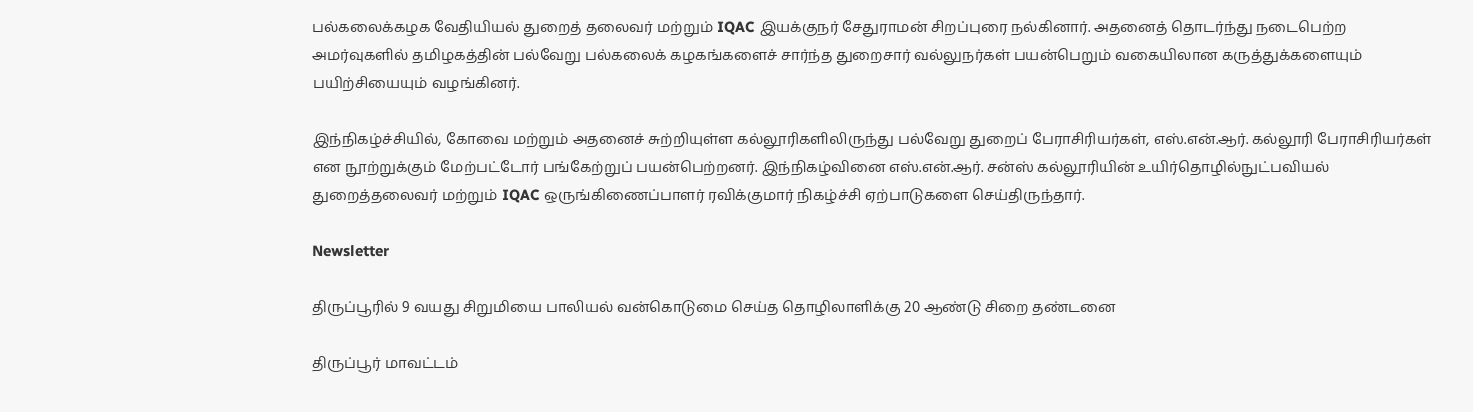பல்கலைக்கழக வேதியியல் துறைத் தலைவர் மற்றும் IQAC இயக்குநர் சேதுராமன் சிறப்புரை நல்கினார். அதனைத் தொடர்ந்து நடைபெற்ற அமர்வுகளில் தமிழகத்தின் பல்வேறு பல்கலைக் கழகங்களைச் சார்ந்த துறைசார் வல்லுநர்கள் பயன்பெறும் வகையிலான கருத்துக்களையும் பயிற்சியையும் வழங்கினர்.

இந்நிகழ்ச்சியில், கோவை மற்றும் அதனைச் சுற்றியுள்ள கல்லூரிகளிலிருந்து பல்வேறு துறைப் பேராசிரியர்கள், எஸ்.என்.ஆர். கல்லூரி பேராசிரியர்கள் என நூற்றுக்கும் மேற்பட்டோர் பங்கேற்றுப் பயன்பெற்றனர். இந்நிகழ்வினை எஸ்.என்.ஆர். சன்ஸ் கல்லூரியின் உயிர்தொழில்நுட்பவியல் துறைத்தலைவர் மற்றும் IQAC ஒருங்கிணைப்பாளர் ரவிக்குமார் நிகழ்ச்சி ஏற்பாடுகளை செய்திருந்தார்.

Newsletter

திருப்பூரில் 9 வயது சிறுமியை பாலியல் வன்கொடுமை செய்த தொழிலாளிக்கு 20 ஆண்டு சிறை தண்டனை

திருப்பூர் மாவட்டம்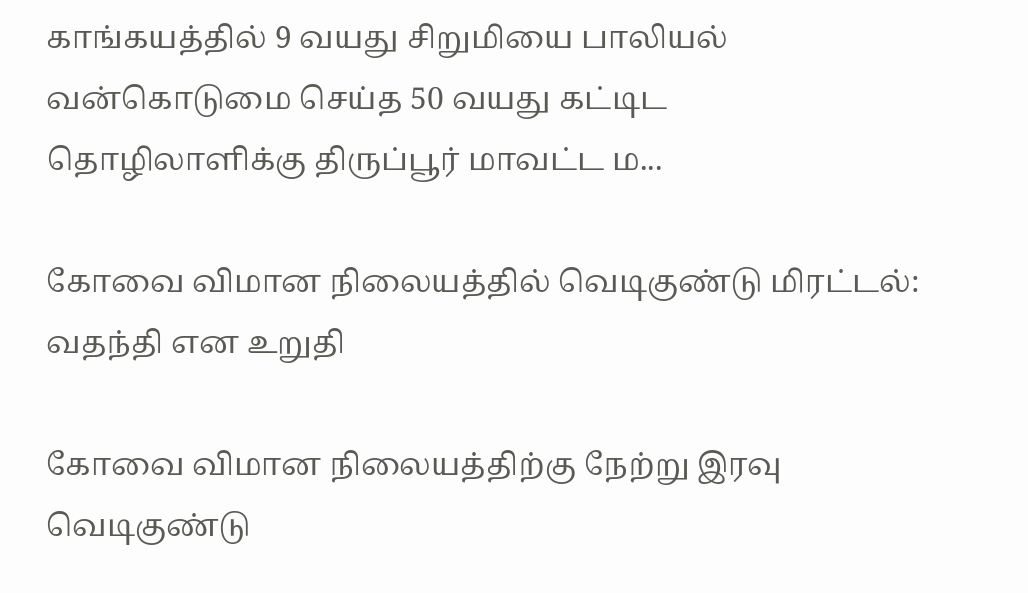காங்கயத்தில் 9 வயது சிறுமியை பாலியல் வன்கொடுமை செய்த 50 வயது கட்டிட தொழிலாளிக்கு திருப்பூர் மாவட்ட ம...

கோவை விமான நிலையத்தில் வெடிகுண்டு மிரட்டல்: வதந்தி என உறுதி

கோவை விமான நிலையத்திற்கு நேற்று இரவு வெடிகுண்டு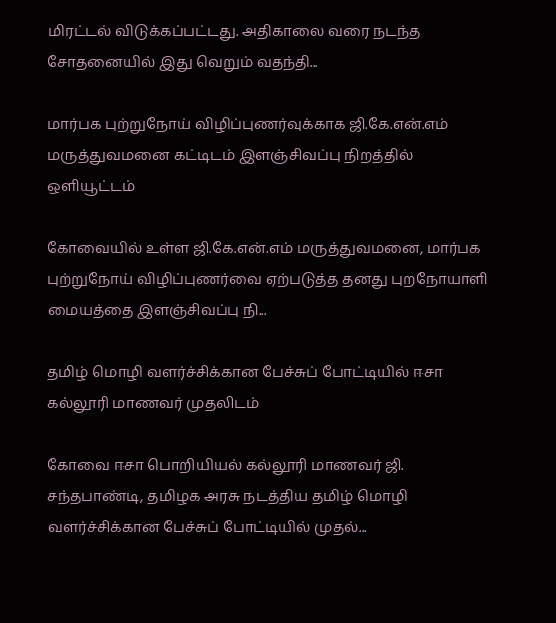மிரட்டல் விடுக்கப்பட்டது. அதிகாலை வரை நடந்த சோதனையில் இது வெறும் வதந்தி...

மார்பக புற்றுநோய் விழிப்புணர்வுக்காக ஜி.கே.என்.எம் மருத்துவமனை கட்டிடம் இளஞ்சிவப்பு நிறத்தில் ஒளியூட்டம்

கோவையில் உள்ள ஜி.கே.என்.எம் மருத்துவமனை, மார்பக புற்றுநோய் விழிப்புணர்வை ஏற்படுத்த தனது புறநோயாளி மையத்தை இளஞ்சிவப்பு நி...

தமிழ் மொழி வளர்ச்சிக்கான பேச்சுப் போட்டியில் ஈசா கல்லூரி மாணவர் முதலிடம்

கோவை ஈசா பொறியியல் கல்லூரி மாணவர் ஜி. சந்தபாண்டி, தமிழக அரசு நடத்திய தமிழ் மொழி வளர்ச்சிக்கான பேச்சுப் போட்டியில் முதல்...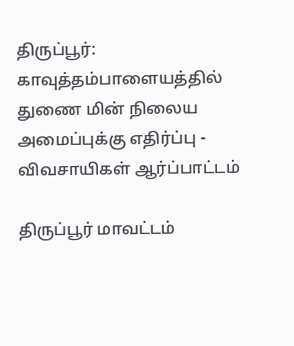திருப்பூர்: காவுத்தம்பாளையத்தில் துணை மின் நிலைய அமைப்புக்கு எதிர்ப்பு - விவசாயிகள் ஆர்ப்பாட்டம்

திருப்பூர் மாவட்டம்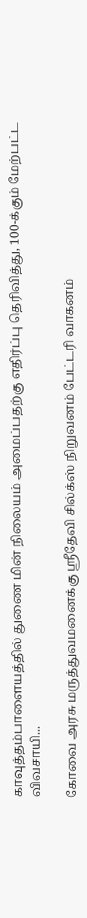காவுத்தம்பாளையத்தில் துணை மின் நிலையம் அமைப்பதற்கு எதிர்ப்பு தெரிவித்து, 100-க்கும் மேற்பட்ட விவசாயி...

கோவை அரசு மருத்துவமனைக்கு ஸ்ரீதேவி சில்க்ஸ் நிறுவனம் பேட்டரி வாகனம்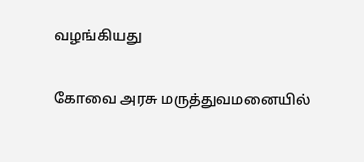வழங்கியது

கோவை அரசு மருத்துவமனையில்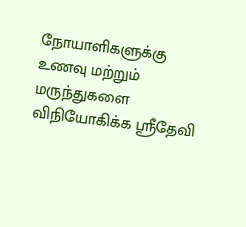நோயாளிகளுக்கு உணவு மற்றும் மருந்துகளை விநியோகிக்க ஸ்ரீதேவி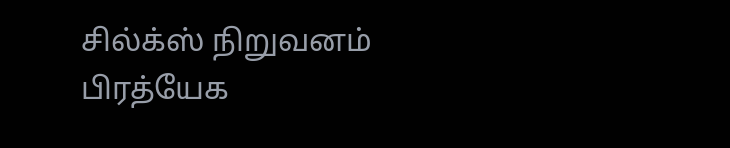சில்க்ஸ் நிறுவனம் பிரத்யேக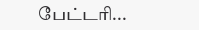பேட்டரி...